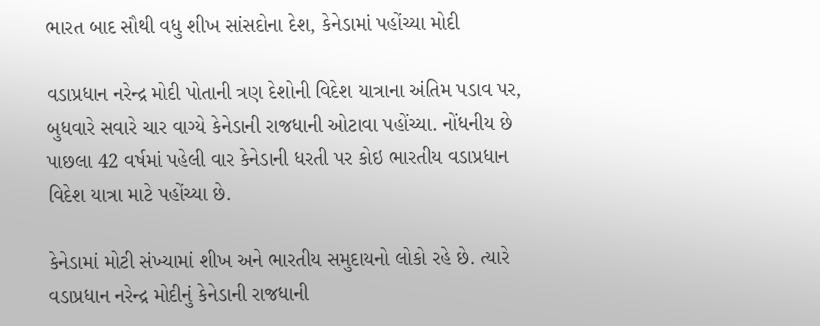ભારત બાદ સૌથી વધુ શીખ સાંસદોના દેશ, કેનેડામાં પહોંચ્યા મોદી

વડાપ્રધાન નરેન્દ્ર મોદી પોતાની ત્રણ દેશોની વિદેશ યાત્રાના અંતિમ પડાવ પર, બુધવારે સવારે ચાર વાગ્યે કેનેડાની રાજધાની ઓટાવા પહોંચ્યા. નોંધનીય છે પાછલા 42 વર્ષમાં પહેલી વાર કેનેડાની ધરતી પર કોઇ ભારતીય વડાપ્રધાન વિદેશ યાત્રા માટે પહોંચ્યા છે.

કેનેડામાં મોટી સંખ્યામાં શીખ અને ભારતીય સમુદાયનો લોકો રહે છે. ત્યારે વડાપ્રધાન નરેન્દ્ર મોદીનું કેનેડાની રાજધાની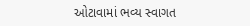ઓટાવામાં ભવ્ય સ્વાગત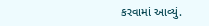કરવામાં આવ્યું.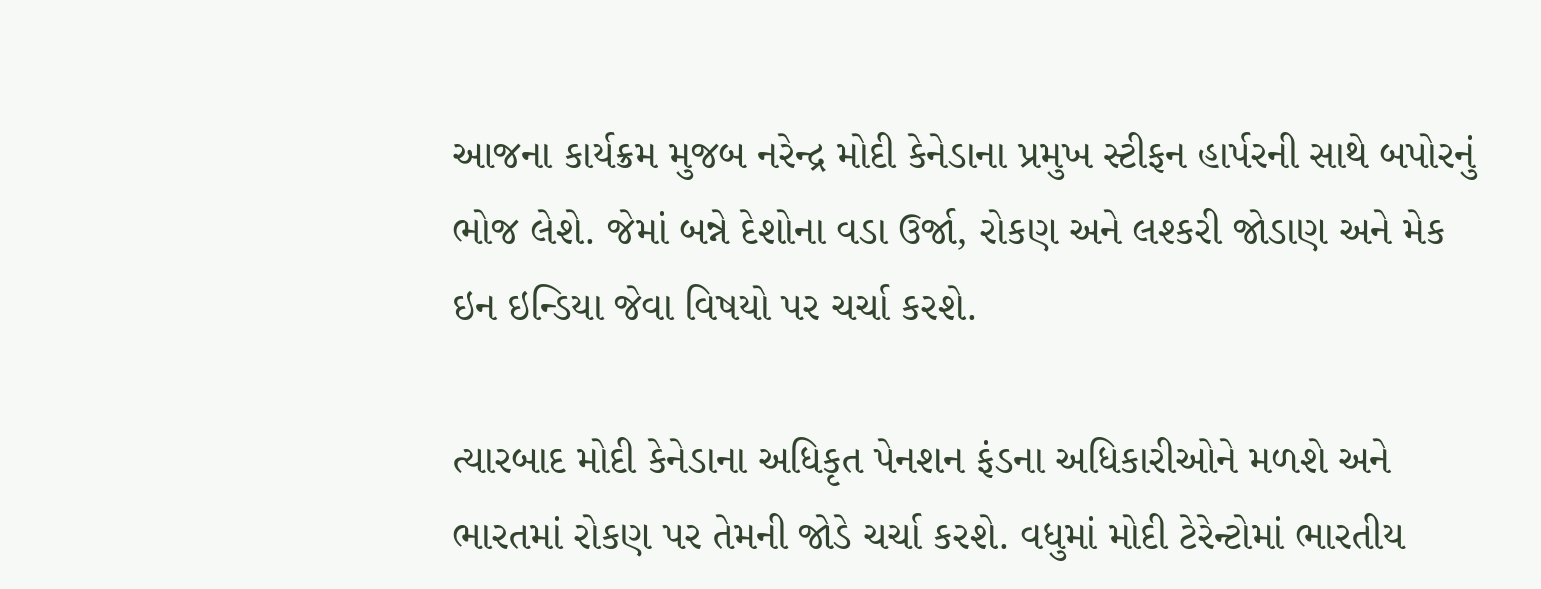આજના કાર્યક્રમ મુજબ નરેન્દ્ર મોદી કેનેડાના પ્રમુખ સ્ટીફન હાર્પરની સાથે બપોરનું ભોજ લેશે. જેમાં બન્ને દેશોના વડા ઉર્જા, રોકણ અને લશ્કરી જોડાણ અને મેક ઇન ઇન્ડિયા જેવા વિષયો પર ચર્ચા કરશે.

ત્યારબાદ મોદી કેનેડાના અધિકૃત પેનશન ફંડના અધિકારીઓને મળશે અને ભારતમાં રોકણ પર તેમની જોડે ચર્ચા કરશે. વધુમાં મોદી ટેરેન્ટોમાં ભારતીય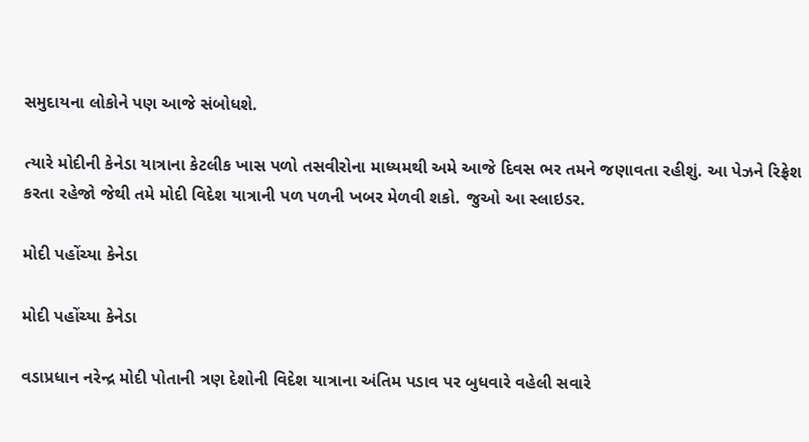સમુદાયના લોકોને પણ આજે સંબોધશે.

ત્યારે મોદીની કેનેડા યાત્રાના કેટલીક ખાસ પળો તસવીરોના માધ્યમથી અમે આજે દિવસ ભર તમને જણાવતા રહીશું. આ પેઝને રિફ્રેશ કરતા રહેજો જેથી તમે મોદી વિદેશ યાત્રાની પળ પળની ખબર મેળવી શકો. જુઓ આ સ્લાઇડર.

મોદી પહોંચ્યા કેનેડા

મોદી પહોંચ્યા કેનેડા

વડાપ્રધાન નરેન્દ્ર મોદી પોતાની ત્રણ દેશોની વિદેશ યાત્રાના અંતિમ પડાવ પર બુધવારે વહેલી સવારે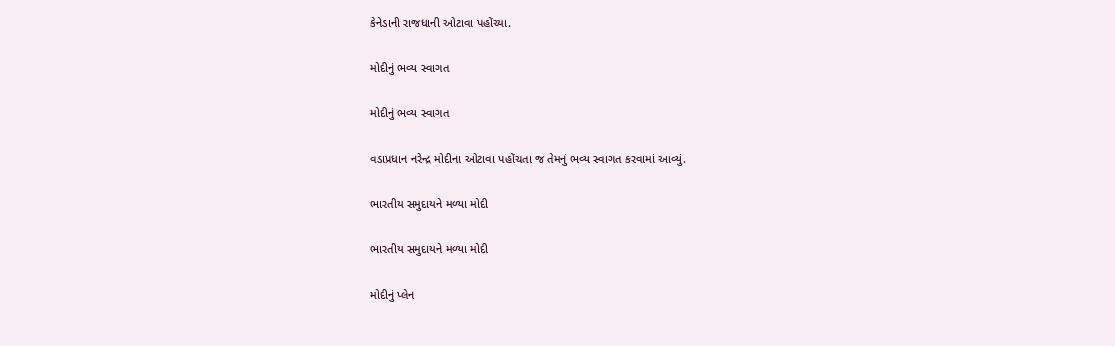કેનેડાની રાજધાની ઓટાવા પહોંચ્યા.

મોદીનું ભવ્ય સ્વાગત

મોદીનું ભવ્ય સ્વાગત

વડાપ્રધાન નરેન્દ્ર મોદીના ઓટાવા પહોંચતા જ તેમનું ભવ્ય સ્વાગત કરવામાં આવ્યું.

ભારતીય સમુદાયને મળ્યા મોદી

ભારતીય સમુદાયને મળ્યા મોદી

મોદીનું પ્લેન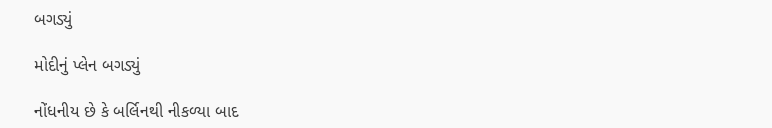બગડ્યું

મોદીનું પ્લેન બગડ્યું

નોંધનીય છે કે બર્લિનથી નીકળ્યા બાદ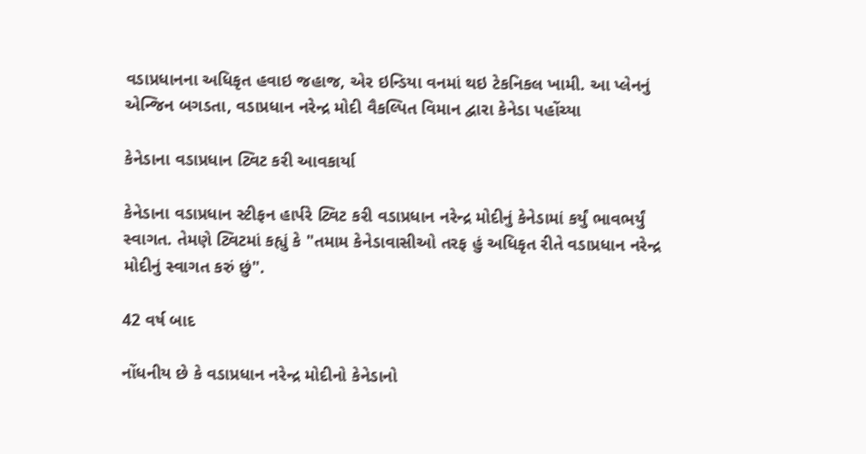વડાપ્રધાનના અધિકૃત હવાઇ જહાજ, એર ઇન્ડિયા વનમાં થઇ ટેકનિકલ ખામી. આ પ્લેનનું એન્જિન બગડતા, વડાપ્રધાન નરેન્દ્ર મોદી વૈકલ્પિત વિમાન દ્વારા કેનેડા પહોંચ્યા

કેનેડાના વડાપ્રધાન ટ્વિટ કરી આવકાર્યા

કેનેડાના વડાપ્રધાન સ્ટીફન હાર્પરે ટ્વિટ કરી વડાપ્રધાન નરેન્દ્ર મોદીનું કેનેડામાં કર્યું ભાવભર્યું સ્વાગત. તેમણે ટ્વિટમાં કહ્યું કે "તમામ કેનેડાવાસીઓ તરફ હું અધિકૃત રીતે વડાપ્રધાન નરેન્દ્ર મોદીનું સ્વાગત કરું છું".

42 વર્ષ બાદ

નોંધનીય છે કે વડાપ્રધાન નરેન્દ્ર મોદીનો કેનેડાનો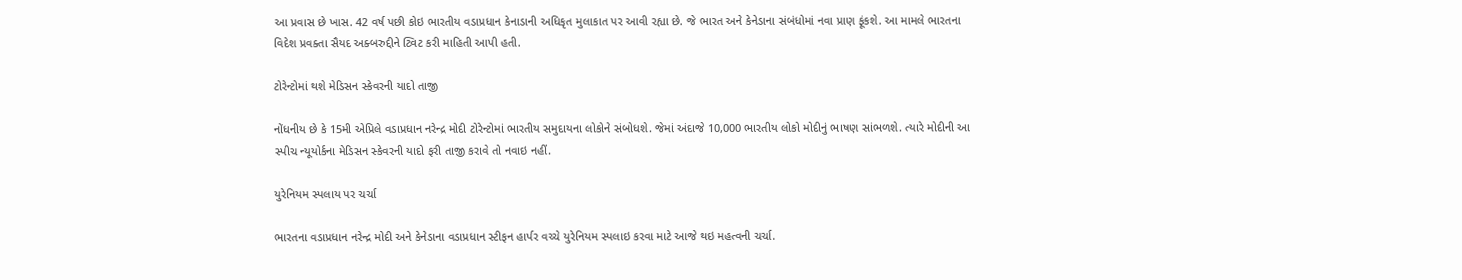આ પ્રવાસ છે ખાસ. 42 વર્ષ પછી કોઇ ભારતીય વડાપ્રધાન કેનાડાની અધિકૃત મુલાકાત પર આવી રહ્યા છે. જે ભારત અને કેનેડાના સંબંધોમાં નવા પ્રાણ ફૂંકશે. આ મામલે ભારતના વિદેશ પ્રવક્તા સૈયદ અક્બરુદ્દીને ટ્વિટ કરી માહિતી આપી હતી.

ટોરેન્ટોમાં થશે મેડિસન સ્કેવરની યાદો તાજી

નોંધનીય છે કે 15મી એપ્રિલે વડાપ્રધાન નરેન્દ્ર મોદી ટોરેન્ટોમાં ભારતીય સમુદાયના લોકોને સંબોધશે. જેમાં અંદાજે 10,000 ભારતીય લોકો મોદીનું ભાષણ સાંભળશે. ત્યારે મોદીની આ સ્પીચ ન્યૂયોર્કના મેડિસન સ્કેવરની યાદો ફરી તાજી કરાવે તો નવાઇ નહીં.

યુરેનિયમ સ્પલાય પર ચર્ચા

ભારતના વડાપ્રધાન નરેન્દ્ર મોદી અને કેનેડાના વડાપ્રધાન સ્ટીફન હાર્પર વચ્ચે યુરેનિયમ સ્પલાઇ કરવા માટે આજે થઇ મહત્વની ચર્ચા.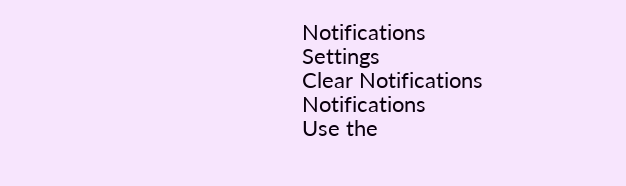Notifications
Settings
Clear Notifications
Notifications
Use the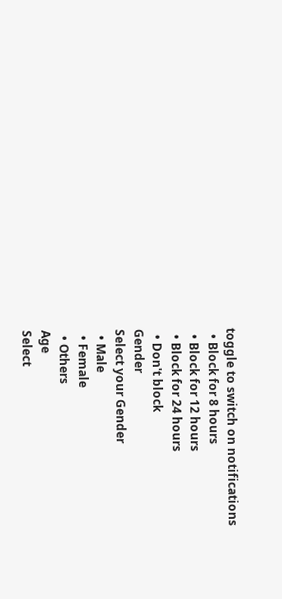toggle to switch on notifications
  • Block for 8 hours
  • Block for 12 hours
  • Block for 24 hours
  • Don't block
Gender
Select your Gender
  • Male
  • Female
  • Others
Age
Select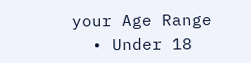your Age Range
  • Under 18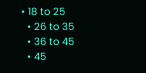• 18 to 25
  • 26 to 35
  • 36 to 45
  • 45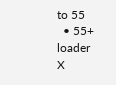to 55
  • 55+
loader
X